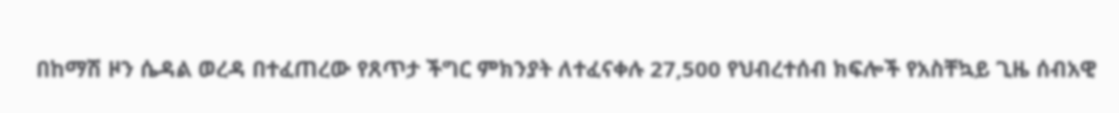በከማሽ ዞን ሴዳል ወረዳ በተፈጠረው የጸጥታ ችግር ምክንያት ለተፈናቀሉ 27‚500 የህብረተሰብ ክፍሎች የአስቸኳይ ጊዜ ሰብአዊ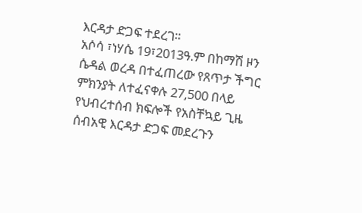እርዳታ ድጋፍ ተደረገ፡፡
አሶሳ ፣ነሃሴ 19፣2013ዓ.ም በከማሽ ዞን ሴዳል ወረዳ በተፈጠረው የጸጥታ ችግር ምክንያት ለተፈናቀሉ 27‚500 በላይ የህብረተሰብ ክፍሎች የአስቸኳይ ጊዜ ሰብአዊ እርዳታ ድጋፍ መደረጉን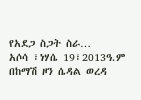የአደጋ ስጋት ስራ…
አሶሳ ፣ነሃሴ 19፣2013ዓ.ም በከማሽ ዞን ሴዳል ወረዳ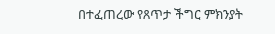በተፈጠረው የጸጥታ ችግር ምክንያት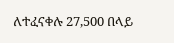ለተፈናቀሉ 27‚500 በላይ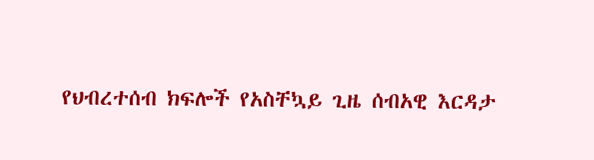የህብረተሰብ ክፍሎች የአስቸኳይ ጊዜ ሰብአዊ እርዳታ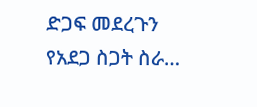ድጋፍ መደረጉን የአደጋ ስጋት ስራ…